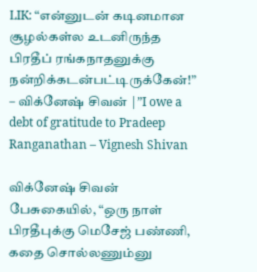LIK: “என்னுடன் கடினமான சூழல்கள்ல உடனிருந்த பிரதீப் ரங்கநாதனுக்கு நன்றிக்கடன்பட்டிருக்கேன்!” – விக்னேஷ் சிவன் |”I owe a debt of gratitude to Pradeep Ranganathan – Vignesh Shivan

விக்னேஷ் சிவன் பேசுகையில், “ஒரு நாள் பிரதீபுக்கு மெசேஜ் பண்ணி, கதை சொல்லணும்னு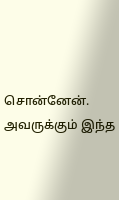சொன்னேன். அவருக்கும் இந்த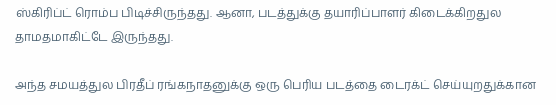ஸ்கிரிப்ட் ரொம்ப பிடிச்சிருந்தது. ஆனா, படத்துக்கு தயாரிப்பாளர் கிடைக்கிறதுல தாமதமாகிட்டே இருந்தது.

அந்த சமயத்துல பிரதீப் ரங்கநாதனுக்கு ஒரு பெரிய படத்தை டைரக்ட் செய்யுறதுக்கான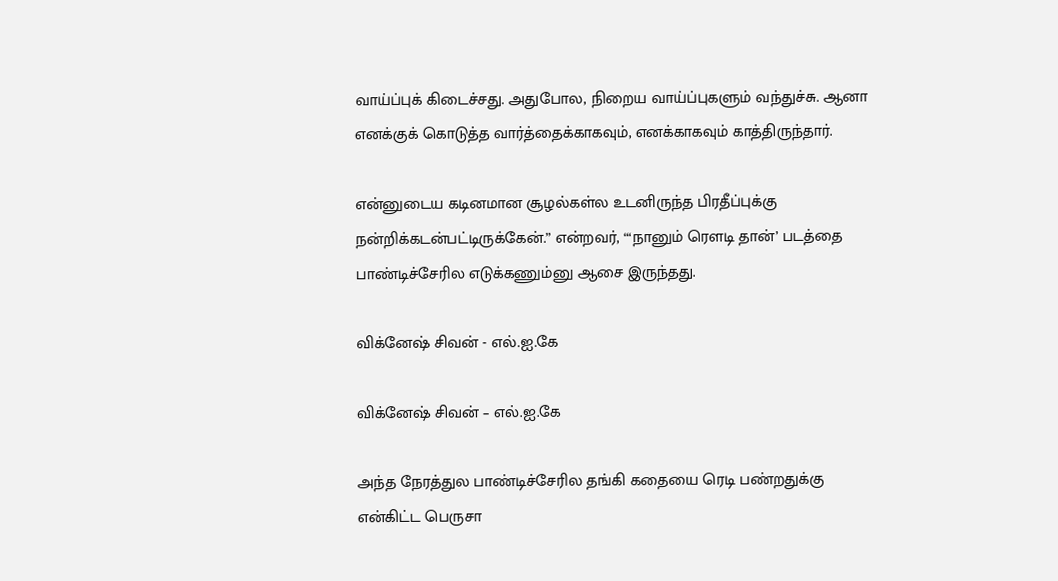வாய்ப்புக் கிடைச்சது. அதுபோல, நிறைய வாய்ப்புகளும் வந்துச்சு. ஆனா எனக்குக் கொடுத்த வார்த்தைக்காகவும், எனக்காகவும் காத்திருந்தார்.

என்னுடைய கடினமான சூழல்கள்ல உடனிருந்த பிரதீப்புக்கு நன்றிக்கடன்பட்டிருக்கேன்.” என்றவர், “‘நானும் ரெளடி தான்’ படத்தை பாண்டிச்சேரில எடுக்கணும்னு ஆசை இருந்தது.

விக்னேஷ் சிவன் - எல்.ஐ.கே

விக்னேஷ் சிவன் – எல்.ஐ.கே

அந்த நேரத்துல பாண்டிச்சேரில தங்கி கதையை ரெடி பண்றதுக்கு என்கிட்ட பெருசா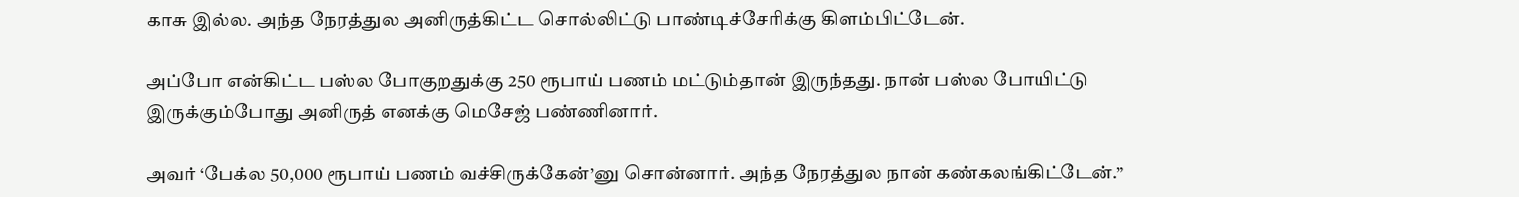காசு இல்ல. அந்த நேரத்துல அனிருத்கிட்ட சொல்லிட்டு பாண்டிச்சேரிக்கு கிளம்பிட்டேன்.

அப்போ என்கிட்ட பஸ்ல போகுறதுக்கு 250 ரூபாய் பணம் மட்டும்தான் இருந்தது. நான் பஸ்ல போயிட்டு இருக்கும்போது அனிருத் எனக்கு மெசேஜ் பண்ணினார்.

அவர் ‘பேக்ல 50,000 ரூபாய் பணம் வச்சிருக்கேன்’னு சொன்னார். அந்த நேரத்துல நான் கண்கலங்கிட்டேன்.”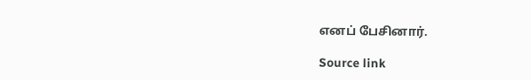எனப் பேசினார்.

Source link